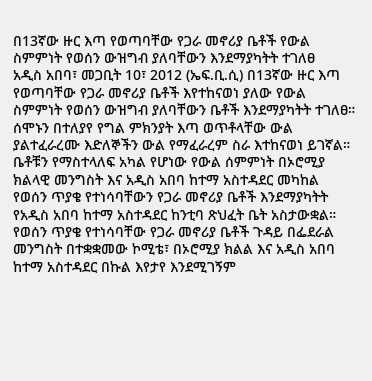በ13ኛው ዙር እጣ የወጣባቸው የጋራ መኖሪያ ቤቶች የውል ስምምነት የወሰን ውዝግብ ያለባቸውን እንደማያካትት ተገለፀ
አዲስ አበባ፣ መጋቢት 10፣ 2012 (ኤፍ.ቢ.ሲ) በ13ኛው ዙር እጣ የወጣባቸው የጋራ መኖሪያ ቤቶች እየተከናወነ ያለው የውል ስምምነት የወሰን ውዝግብ ያለባቸውን ቤቶች እንደማያካትት ተገለፀ።
ሰሞኑን በተለያየ የግል ምክንያት እጣ ወጥቶላቸው ውል ያልተፈራረሙ እድለኞችን ውል የማፈራረም ስራ እተከናወነ ይገኛል።
ቤቶቹን የማስተላለፍ አካል የሆነው የውል ሰምምነት በኦሮሚያ ክልላዊ መንግስት እና አዲስ አበባ ከተማ አስተዳደር መካከል የወሰን ጥያቄ የተነሳባቸውን የጋራ መኖሪያ ቤቶች እንደማያካትት የአዲስ አበባ ከተማ አስተዳደር ከንቲባ ጽህፈት ቤት አስታውቋል።
የወሰን ጥያቄ የተነሳባቸው የጋራ መኖሪያ ቤቶች ጉዳይ በፌደራል መንግስት በተቋቋመው ኮሚቴ፣ በኦሮሚያ ክልል እና አዲስ አበባ ከተማ አስተዳደር በኩል እየታየ እንደሚገኝም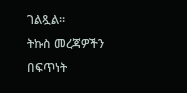ገልጿል።
ትኩስ መረጃዎችን በፍጥነት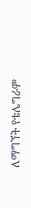ለማግኘት የቴሌግራም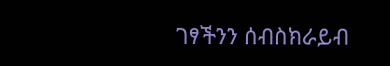ገፃችንን ሰብስክራይብ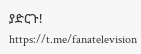ያድርጉ!
https://t.me/fanatelevision